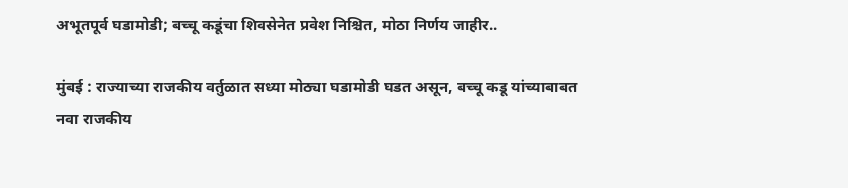अभूतपूर्व घडामोडी; बच्चू कडूंचा शिवसेनेत प्रवेश निश्चित, मोठा निर्णय जाहीर..

मुंबई : राज्याच्या राजकीय वर्तुळात सध्या मोठ्या घडामोडी घडत असून, बच्चू कडू यांच्याबाबत नवा राजकीय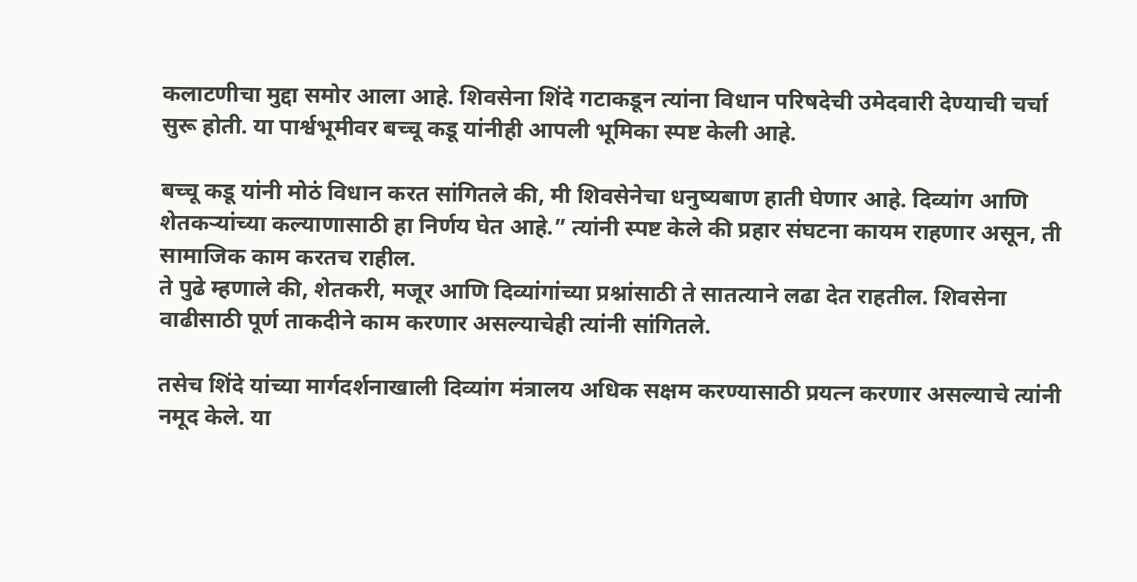कलाटणीचा मुद्दा समोर आला आहे. शिवसेना शिंदे गटाकडून त्यांना विधान परिषदेची उमेदवारी देण्याची चर्चा सुरू होती. या पार्श्वभूमीवर बच्चू कडू यांनीही आपली भूमिका स्पष्ट केली आहे.

बच्चू कडू यांनी मोठं विधान करत सांगितले की, मी शिवसेनेचा धनुष्यबाण हाती घेणार आहे. दिव्यांग आणि शेतकऱ्यांच्या कल्याणासाठी हा निर्णय घेत आहे.” त्यांनी स्पष्ट केले की प्रहार संघटना कायम राहणार असून, ती सामाजिक काम करतच राहील.
ते पुढे म्हणाले की, शेतकरी, मजूर आणि दिव्यांगांच्या प्रश्नांसाठी ते सातत्याने लढा देत राहतील. शिवसेना वाढीसाठी पूर्ण ताकदीने काम करणार असल्याचेही त्यांनी सांगितले.

तसेच शिंदे यांच्या मार्गदर्शनाखाली दिव्यांग मंत्रालय अधिक सक्षम करण्यासाठी प्रयत्न करणार असल्याचे त्यांनी नमूद केले. या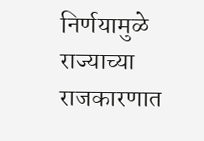निर्णयामुळे राज्याच्या राजकारणात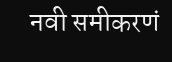नवी समीकरणं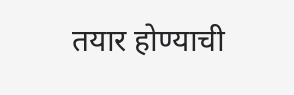तयार होण्याची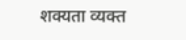शक्यता व्यक्त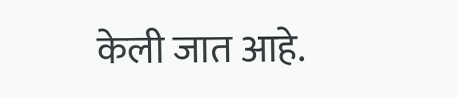केली जात आहे.